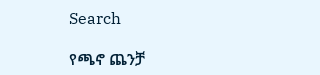Search

የጫኖ ጨንቻ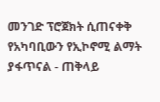መንገድ ፕሮጀክት ሲጠናቀቅ የአካባቢውን የኢኮኖሚ ልማት ያፋጥናል - ጠቅላይ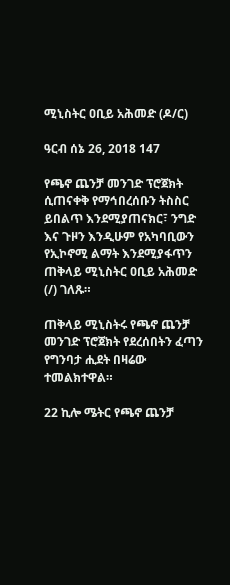ሚኒስትር ዐቢይ አሕመድ (ዶ/ር)

ዓርብ ሰኔ 26, 2018 147

የጫኖ ጨንቻ መንገድ ፕሮጀክት ሲጠናቀቅ የማኅበረሰቡን ትስስር ይበልጥ እንደሚያጠናክር፣ ንግድ እና ጉዞን እንዲሁም የአካባቢውን የኢኮኖሚ ልማት እንደሚያፋጥን ጠቅላይ ሚኒስትር ዐቢይ አሕመድ (/) ገለጹ።

ጠቅላይ ሚኒስትሩ የጫኖ ጨንቻ መንገድ ፕሮጀክት የደረሰበትን ፈጣን የግንባታ ሒደት በዛሬው ተመልክተዋል።

22 ኪሎ ሜትር የጫኖ ጨንቻ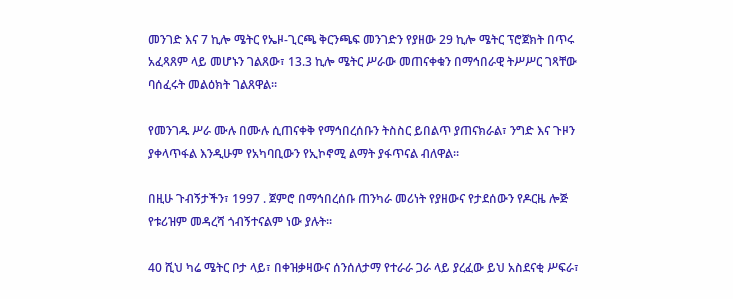መንገድ እና 7 ኪሎ ሜትር የኤዞ-ጊርጫ ቅርንጫፍ መንገድን የያዘው 29 ኪሎ ሜትር ፕሮጀክት በጥሩ አፈጻጸም ላይ መሆኑን ገልጸው፣ 13.3 ኪሎ ሜትር ሥራው መጠናቀቁን በማኅበራዊ ትሥሥር ገጻቸው ባሰፈሩት መልዕክት ገልጸዋል።

የመንገዱ ሥራ ሙሉ በሙሉ ሲጠናቀቅ የማኅበረሰቡን ትስስር ይበልጥ ያጠናክራል፣ ንግድ እና ጉዞን ያቀላጥፋል እንዲሁም የአካባቢውን የኢኮኖሚ ልማት ያፋጥናል ብለዋል።

በዚሁ ጉብኝታችን፣ 1997 . ጀምሮ በማኅበረሰቡ ጠንካራ መሪነት የያዘውና የታደሰውን የዶርዜ ሎጅ የቱሪዝም መዳረሻ ጎብኝተናልም ነው ያሉት።

40 ሺህ ካሬ ሜትር ቦታ ላይ፣ በቀዝቃዛውና ሰንሰለታማ የተራራ ጋራ ላይ ያረፈው ይህ አስደናቂ ሥፍራ፣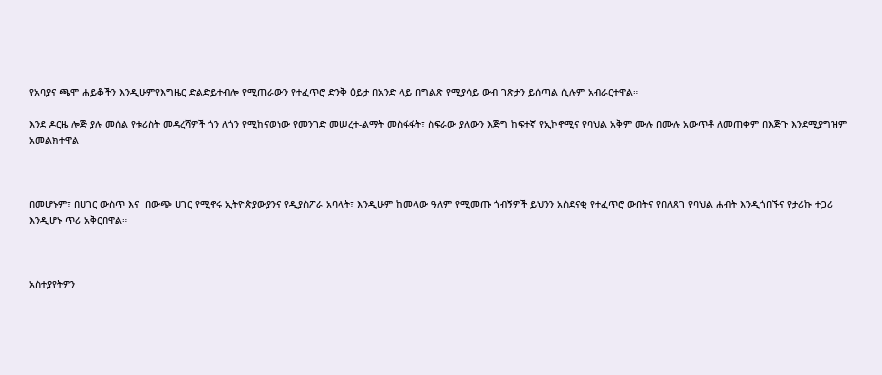የአባያና ጫሞ ሐይቆችን እንዲሁምየእግዜር ድልድይተብሎ የሚጠራውን የተፈጥሮ ድንቅ ዕይታ በአንድ ላይ በግልጽ የሚያሳይ ውብ ገጽታን ይሰጣል ሲሉም አብራርተዋል።

እንደ ዶርዜ ሎጅ ያሉ መሰል የቱሪስት መዳረሻዎች ጎን ለጎን የሚከናወነው የመንገድ መሠረተ-ልማት መስፋፋት፣ ስፍራው ያለውን እጅግ ከፍተኛ የኢኮኖሚና የባህል አቅም ሙሉ በሙሉ አውጥቶ ለመጠቀም በእጅጉ እንደሚያግዝም አመልክተዋል



በመሆኑም፣ በሀገር ውስጥ እና  በውጭ ሀገር የሚኖሩ ኢትዮጵያውያንና የዲያስፖራ አባላት፣ እንዲሁም ከመላው ዓለም የሚመጡ ጎብኝዎች ይህንን አስደናቂ የተፈጥሮ ውበትና የበለጸገ የባህል ሐብት እንዲጎበኙና የታሪኩ ተጋሪ እንዲሆኑ ጥሪ አቅርበዋል።



አስተያየትዎን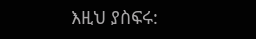እዚህ ያስፍሩ: